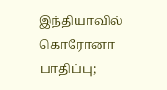இந்தியாவில் கொரோனா பாதிப்பு;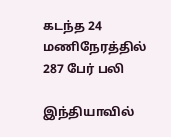கடந்த 24 மணிநேரத்தில் 287 பேர் பலி

இந்தியாவில்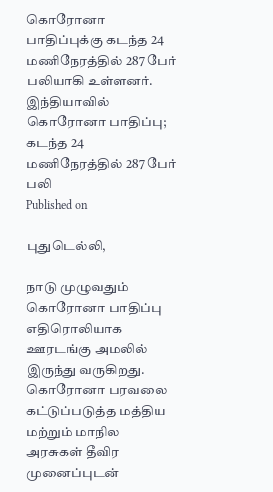கொரோனா பாதிப்புக்கு கடந்த 24 மணிநேரத்தில் 287 பேர் பலியாகி உள்ளனர்.
இந்தியாவில் கொரோனா பாதிப்பு; கடந்த 24 மணிநேரத்தில் 287 பேர் பலி
Published on

புதுடெல்லி,

நாடு முழுவதும் கொரோனா பாதிப்பு எதிரொலியாக ஊரடங்கு அமலில் இருந்து வருகிறது. கொரோனா பரவலை கட்டுப்படுத்த மத்திய மற்றும் மாநில அரசுகள் தீவிர முனைப்புடன்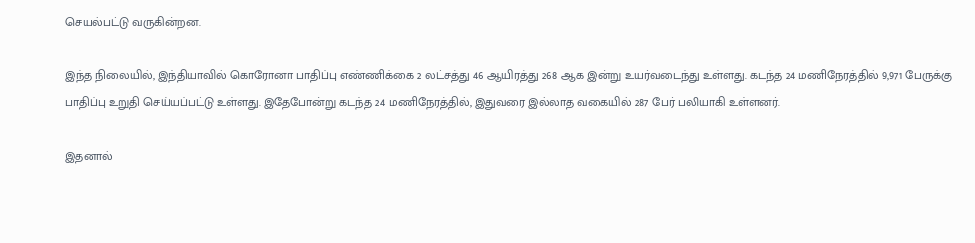செயல்பட்டு வருகின்றன.

இந்த நிலையில், இந்தியாவில் கொரோனா பாதிப்பு எண்ணிக்கை 2 லட்சத்து 46 ஆயிரத்து 268 ஆக இன்று உயர்வடைந்து உள்ளது. கடந்த 24 மணிநேரத்தில் 9,971 பேருக்கு பாதிப்பு உறுதி செய்யப்பட்டு உள்ளது. இதேபோன்று கடந்த 24 மணிநேரத்தில், இதுவரை இல்லாத வகையில் 287 பேர் பலியாகி உள்ளனர்.

இதனால்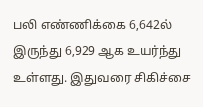பலி எண்ணிக்கை 6,642ல் இருந்து 6,929 ஆக உயர்ந்து உள்ளது. இதுவரை சிகிச்சை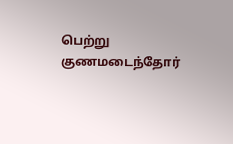பெற்று குணமடைந்தோர்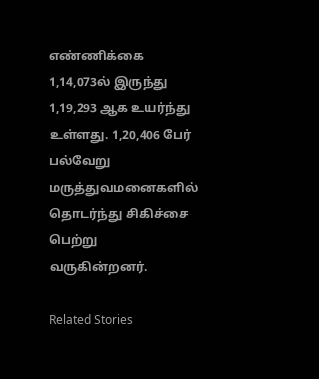எண்ணிக்கை 1,14,073ல் இருந்து 1,19,293 ஆக உயர்ந்து உள்ளது. 1,20,406 பேர் பல்வேறு மருத்துவமனைகளில் தொடர்ந்து சிகிச்சை பெற்று வருகின்றனர்.

Related Stories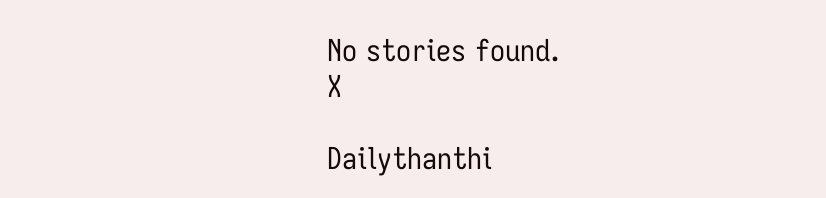No stories found.
X

Dailythanthi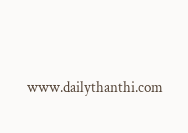www.dailythanthi.com